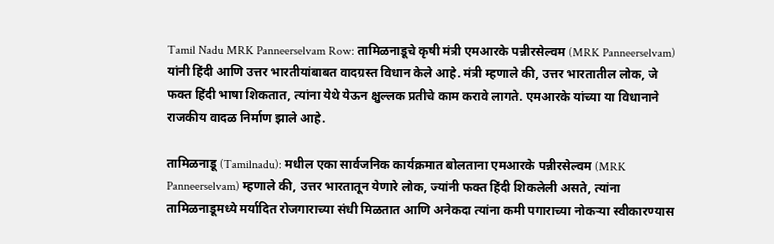Tamil Nadu MRK Panneerselvam Row: तामिळनाडूचे कृषी मंत्री एमआरके पन्नीरसेल्वम (MRK Panneerselvam) यांनी हिंदी आणि उत्तर भारतीयांबाबत वादग्रस्त विधान केले आहे. मंत्री म्हणाले की, उत्तर भारतातील लोक, जे फक्त हिंदी भाषा शिकतात, त्यांना येथे येऊन क्षुल्लक प्रतीचे काम करावे लागते. एमआरके यांच्या या विधानाने राजकीय वादळ निर्माण झाले आहे.

तामिळनाडू (Tamilnadu): मधील एका सार्वजनिक कार्यक्रमात बोलताना एमआरके पन्नीरसेल्वम (MRK Panneerselvam) म्हणाले की, उत्तर भारतातून येणारे लोक, ज्यांनी फक्त हिंदी शिकलेली असते, त्यांना तामिळनाडूमध्ये मर्यादित रोजगाराच्या संधी मिळतात आणि अनेकदा त्यांना कमी पगाराच्या नोकऱ्या स्वीकारण्यास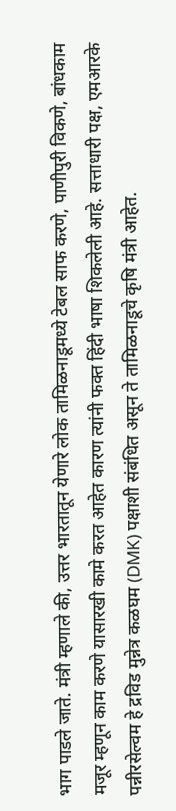भाग पाडले जाते. मंत्री म्हणाले की, उत्तर भारतातून येणारे लोक तामिळनाडूमध्ये टेबल साफ करणे, पाणीपुरी विकणे, बांधकाम मजूर म्हणून काम करणे यासारखी कामे करत आहेत कारण त्यांनी फक्त हिंदी भाषा शिकलेली आहे. सत्ताधारी पक्ष, एमआरके पन्नीरसेल्वम हे द्रविड मुन्नेत्र कळघम (DMK) पक्षाशी संबंधित असून ते तामिळनाडूचे कृषि मंत्री आहेत.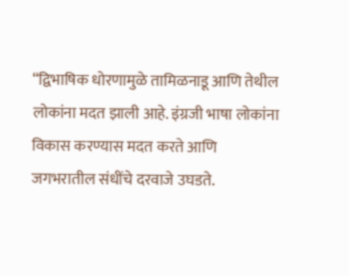“द्विभाषिक धोरणामुळे तामिळनाडू आणि तेथील लोकांना मदत झाली आहे. इंग्रजी भाषा लोकांना विकास करण्यास मदत करते आणि जगभरातील संधींचे दरवाजे उघडते.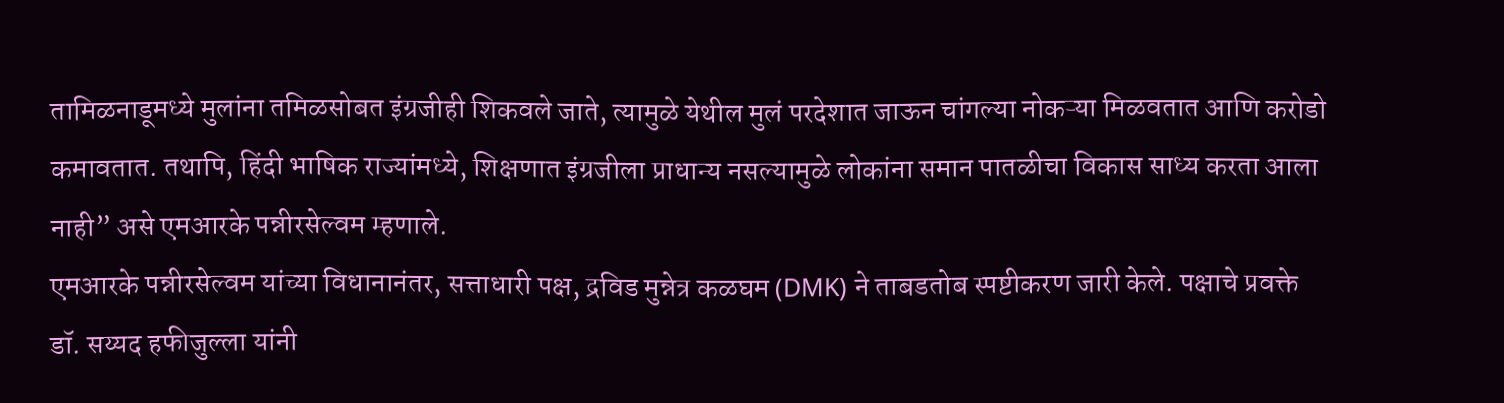तामिळनाडूमध्ये मुलांना तमिळसोबत इंग्रजीही शिकवले जाते, त्यामुळे येथील मुलं परदेशात जाऊन चांगल्या नोकऱ्या मिळवतात आणि करोडो कमावतात. तथापि, हिंदी भाषिक राज्यांमध्ये, शिक्षणात इंग्रजीला प्राधान्य नसल्यामुळे लोकांना समान पातळीचा विकास साध्य करता आला नाही” असे एमआरके पन्नीरसेल्वम म्हणाले.
एमआरके पन्नीरसेल्वम यांच्या विधानानंतर, सत्ताधारी पक्ष, द्रविड मुन्नेत्र कळघम (DMK) ने ताबडतोब स्पष्टीकरण जारी केले. पक्षाचे प्रवक्ते डॉ. सय्यद हफीजुल्ला यांनी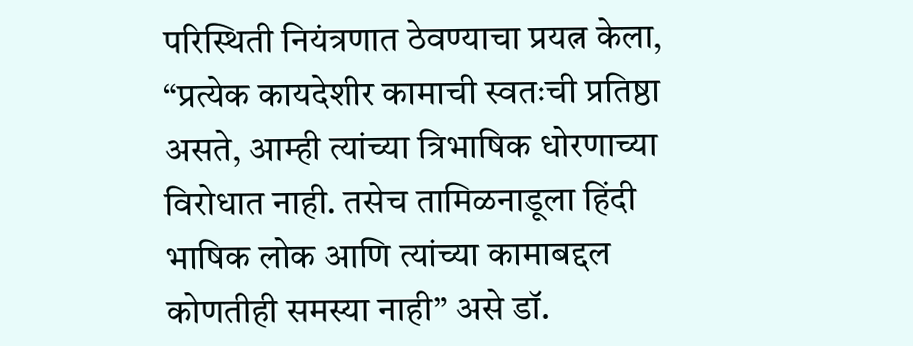परिस्थिती नियंत्रणात ठेवण्याचा प्रयत्न केला, “प्रत्येक कायदेशीर कामाची स्वतःची प्रतिष्ठा असते, आम्ही त्यांच्या त्रिभाषिक धोरणाच्या विरोधात नाही. तसेच तामिळनाडूला हिंदी भाषिक लोक आणि त्यांच्या कामाबद्दल कोणतीही समस्या नाही” असे डॉ.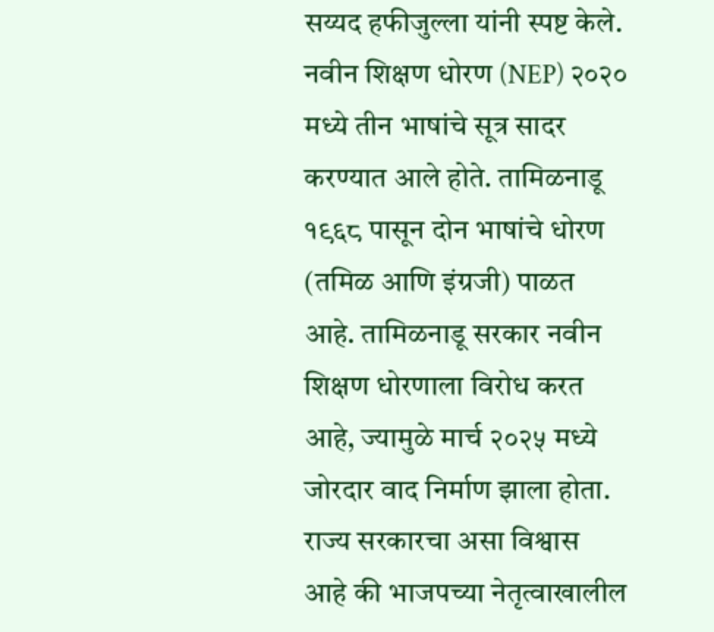सय्यद हफीजुल्ला यांनी स्पष्ट केले.
नवीन शिक्षण धोरण (NEP) २०२० मध्ये तीन भाषांचे सूत्र सादर करण्यात आले होते. तामिळनाडू १९६८ पासून दोन भाषांचे धोरण (तमिळ आणि इंग्रजी) पाळत आहे. तामिळनाडू सरकार नवीन शिक्षण धोरणाला विरोध करत आहे, ज्यामुळे मार्च २०२५ मध्ये जोरदार वाद निर्माण झाला होता. राज्य सरकारचा असा विश्वास आहे की भाजपच्या नेतृत्वाखालील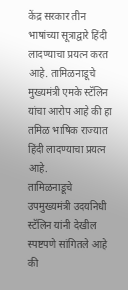केंद्र सरकार तीन भाषांच्या सूत्राद्वारे हिंदी लादण्याचा प्रयत्न करत आहे. तामिळनाडूचे मुख्यमंत्री एमके स्टॅलिन यांचा आरोप आहे की हा तमिळ भाषिक राज्यात हिंदी लादण्याचा प्रयत्न आहे.
तामिळनाडूचे उपमुख्यमंत्री उदयनिधी स्टॅलिन यांनी देखील स्पष्टपणे सांगितले आहे की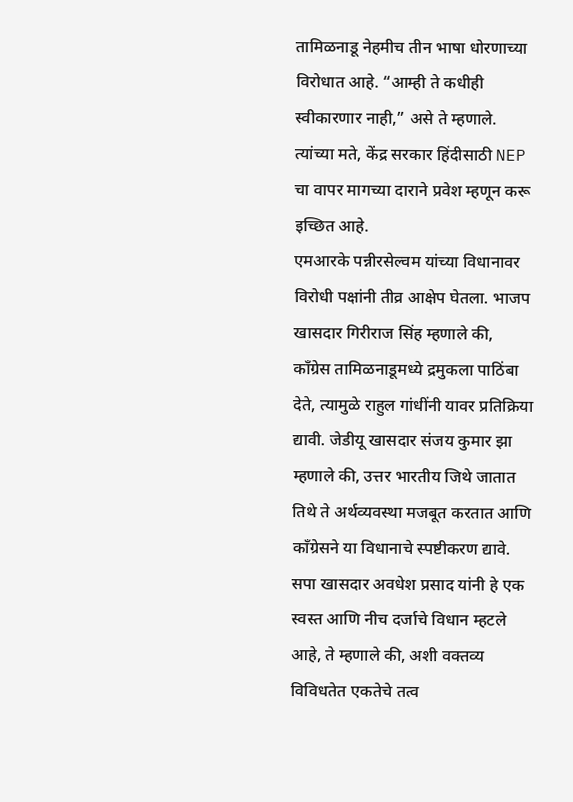तामिळनाडू नेहमीच तीन भाषा धोरणाच्या विरोधात आहे. “आम्ही ते कधीही स्वीकारणार नाही,” असे ते म्हणाले. त्यांच्या मते, केंद्र सरकार हिंदीसाठी NEP चा वापर मागच्या दाराने प्रवेश म्हणून करू इच्छित आहे.
एमआरके पन्नीरसेल्वम यांच्या विधानावर विरोधी पक्षांनी तीव्र आक्षेप घेतला. भाजप खासदार गिरीराज सिंह म्हणाले की, काँग्रेस तामिळनाडूमध्ये द्रमुकला पाठिंबा देते, त्यामुळे राहुल गांधींनी यावर प्रतिक्रिया द्यावी. जेडीयू खासदार संजय कुमार झा म्हणाले की, उत्तर भारतीय जिथे जातात तिथे ते अर्थव्यवस्था मजबूत करतात आणि काँग्रेसने या विधानाचे स्पष्टीकरण द्यावे. सपा खासदार अवधेश प्रसाद यांनी हे एक स्वस्त आणि नीच दर्जाचे विधान म्हटले आहे, ते म्हणाले की, अशी वक्तव्य विविधतेत एकतेचे तत्व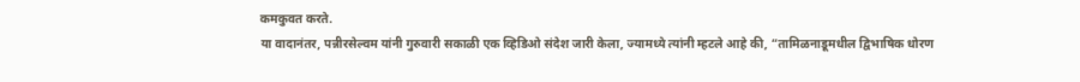कमकुवत करते.
या वादानंतर, पन्नीरसेल्वम यांनी गुरुवारी सकाळी एक व्हिडिओ संदेश जारी केला, ज्यामध्ये त्यांनी म्हटले आहे की, “तामिळनाडूमधील द्विभाषिक धोरण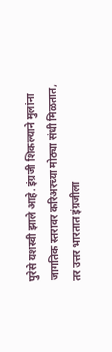पुरेसे यशस्वी झाले आहे. इंग्रजी शिकल्याने मुलांना जागतिक स्तरावर करिअरच्या मोठ्या संधी मिळतात, तर उत्तर भारतात इंग्रजीला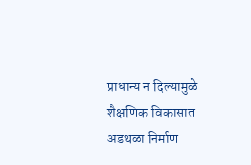प्राधान्य न दिल्यामुळे शैक्षणिक विकासात अडथळा निर्माण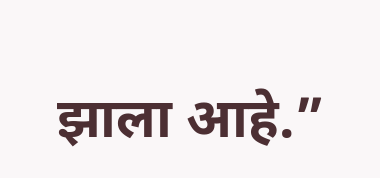झाला आहे.”